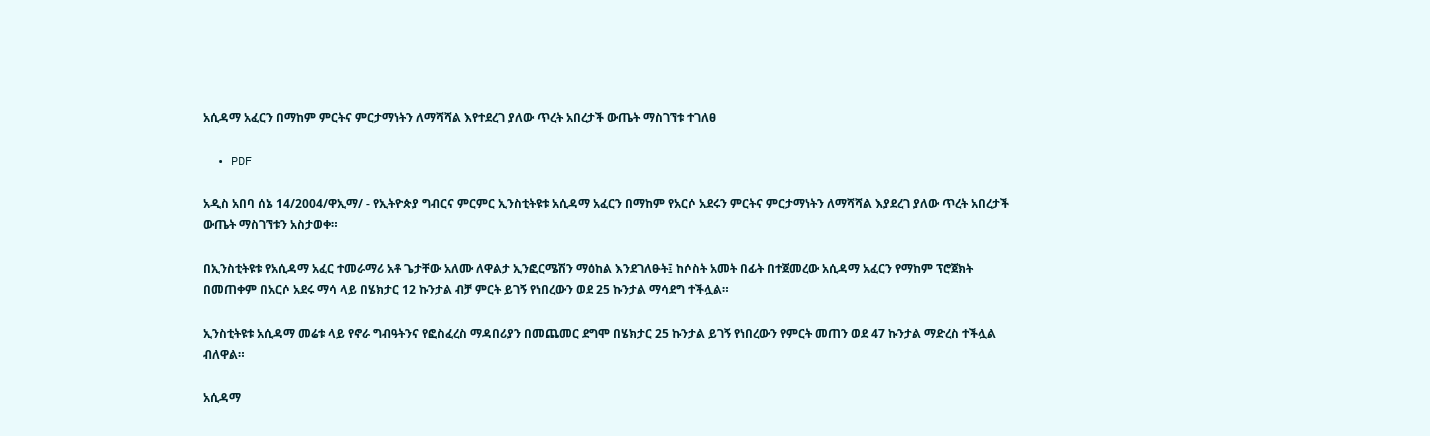አሲዳማ አፈርን በማከም ምርትና ምርታማነትን ለማሻሻል እየተደረገ ያለው ጥረት አበረታች ውጤት ማስገኘቱ ተገለፀ

  • PDF

አዲስ አበባ ሰኔ 14/2004/ዋኢማ/ - የኢትዮጵያ ግብርና ምርምር ኢንስቲትዩቱ አሲዳማ አፈርን በማከም የአርሶ አደሩን ምርትና ምርታማነትን ለማሻሻል እያደረገ ያለው ጥረት አበረታች ውጤት ማስገኘቱን አስታወቀ።

በኢንስቲትዩቱ የአሲዳማ አፈር ተመራማሪ አቶ ጌታቸው አለሙ ለዋልታ ኢንፎርሜሽን ማዕከል እንደገለፁት፤ ከሶስት አመት በፊት በተጀመረው አሲዳማ አፈርን የማከም ፕሮጀክት በመጠቀም በአርሶ አደሩ ማሳ ላይ በሄክታር 12 ኩንታል ብቻ ምርት ይገኝ የነበረውን ወደ 25 ኩንታል ማሳደግ ተችሏል።

ኢንስቲትዩቱ አሲዳማ መሬቱ ላይ የኖራ ግብዓትንና የፎስፈረስ ማዳበሪያን በመጨመር ደግሞ በሄክታር 25 ኩንታል ይገኝ የነበረውን የምርት መጠን ወደ 47 ኩንታል ማድረስ ተችሏል ብለዋል።

አሲዳማ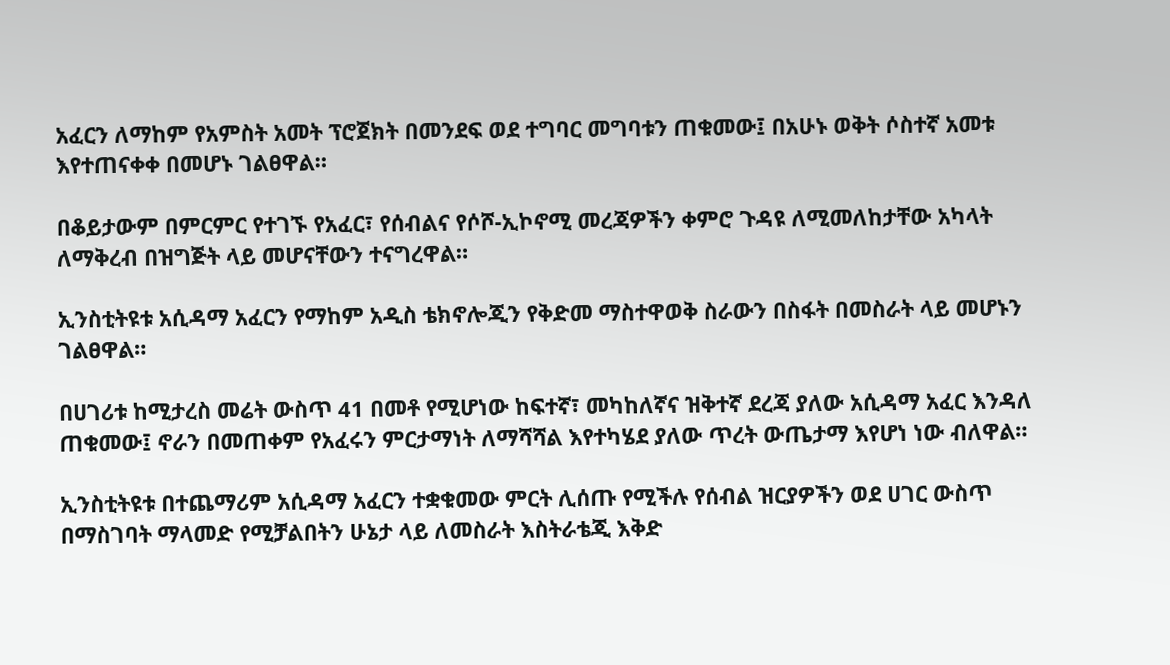አፈርን ለማከም የአምስት አመት ፕሮጀክት በመንደፍ ወደ ተግባር መግባቱን ጠቁመው፤ በአሁኑ ወቅት ሶስተኛ አመቱ እየተጠናቀቀ በመሆኑ ገልፀዋል።

በቆይታውም በምርምር የተገኙ የአፈር፣ የሰብልና የሶሾ-ኢኮኖሚ መረጃዎችን ቀምሮ ጉዳዩ ለሚመለከታቸው አካላት ለማቅረብ በዝግጅት ላይ መሆናቸውን ተናግረዋል።

ኢንስቲትዩቱ አሲዳማ አፈርን የማከም አዲስ ቴክኖሎጂን የቅድመ ማስተዋወቅ ስራውን በስፋት በመስራት ላይ መሆኑን ገልፀዋል።

በሀገሪቱ ከሚታረስ መሬት ውስጥ 41 በመቶ የሚሆነው ከፍተኛ፣ መካከለኛና ዝቅተኛ ደረጃ ያለው አሲዳማ አፈር እንዳለ ጠቁመው፤ ኖራን በመጠቀም የአፈሩን ምርታማነት ለማሻሻል እየተካሄደ ያለው ጥረት ውጤታማ እየሆነ ነው ብለዋል።

ኢንስቲትዩቱ በተጨማሪም አሲዳማ አፈርን ተቋቁመው ምርት ሊሰጡ የሚችሉ የሰብል ዝርያዎችን ወደ ሀገር ውስጥ በማስገባት ማላመድ የሚቻልበትን ሁኔታ ላይ ለመስራት እስትራቴጂ እቅድ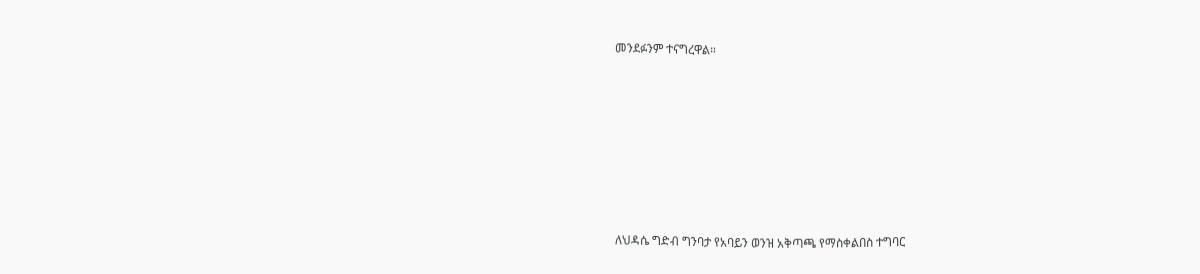መንደፉንም ተናግረዋል።







ለህዳሴ ግድብ ግንባታ የአባይን ወንዝ አቅጣጫ የማስቀልበስ ተግባር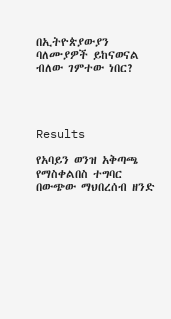በኢትዮጵያውያን ባለሙያዎች ይከናወናል ብለው ገምተው ነበር?




Results

የአባይን ወንዝ አቅጣጫ የማስቀልበስ ተግባር በውጭው ማህበረሰብ ዘንድ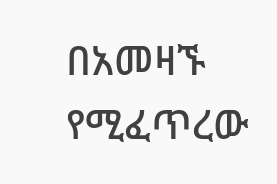በአመዛኙ የሚፈጥረው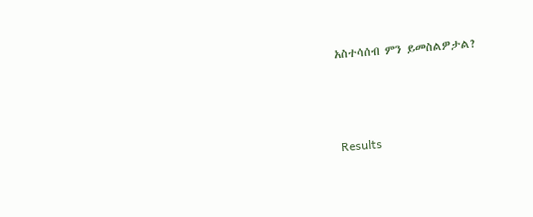አስተሳሰብ ምን ይመስልዎታል?





Results